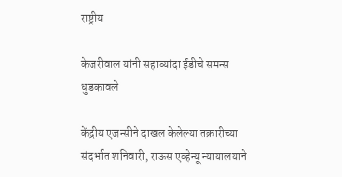राष्ट्रीय

केजरीवाल यांनी सहाव्यांदा ईडीचे समन्स धुडकावले

केंद्रीय एजन्सीने दाखल केलेल्या तक्रारीच्या संदर्भात शनिवारी, राऊस एव्हेन्यू न्यायालयाने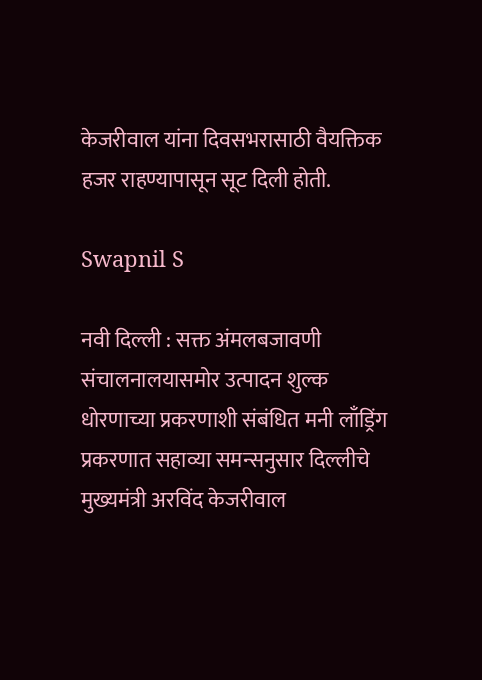केजरीवाल यांना दिवसभरासाठी वैयक्तिक हजर राहण्यापासून सूट दिली होती.

Swapnil S

नवी दिल्ली : सक्त अंमलबजावणी संचालनालयासमोर उत्पादन शुल्क धोरणाच्या प्रकरणाशी संबंधित मनी लाँड्रिंग प्रकरणात सहाव्या समन्सनुसार दिल्लीचे मुख्यमंत्री अरविंद केजरीवाल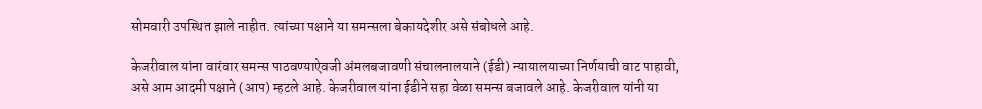सोमवारी उपस्थित झाले नाहीत. त्यांच्या पक्षाने या समन्सला बेकायदेशीर असे संबोधले आहे.

केजरीवाल यांना वारंवार समन्स पाठवण्याऐवजी अंमलबजावणी संचालनालयाने (ईडी) न्यायालयाच्या निर्णयाची वाट पाहावी, असे आम आदमी पक्षाने (आप) म्हटले आहे. केजरीवाल यांना ईडीने सहा वेळा समन्स बजावले आहे. केजरीवाल यांनी या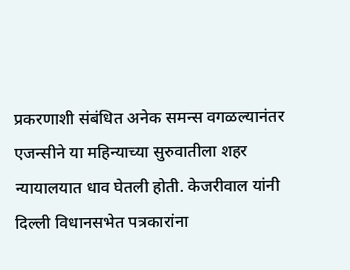प्रकरणाशी संबंधित अनेक समन्स वगळल्यानंतर एजन्सीने या महिन्याच्या सुरुवातीला शहर न्यायालयात धाव घेतली होती. केजरीवाल यांनी दिल्ली विधानसभेत पत्रकारांना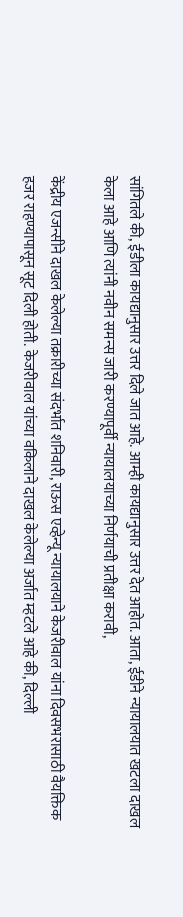सांगितले की, ईडीला कायद्यानुसार उत्तर दिले जात आहे. आम्ही कायद्यानुसार उत्तर देत आहोत. आता, ईडीने न्यायालयात खटला दाखल केला आहे आणि त्यांनी नवीन समन्स जारी करण्यापूर्वी न्यायालयाच्या निर्णयाची प्रतीक्षा करावी,

केंद्रीय एजन्सीने दाखल केलेल्या तक्रारीच्या संदर्भात शनिवारी, राऊस एव्हेन्यू न्यायालयाने केजरीवाल यांना दिवसभरासाठी वैयक्तिक हजर राहण्यापासून सूट दिली होती. केजरीवाल यांच्या वकिलाने दाखल केलेल्या अर्जात म्हटले आहे की, दिल्ली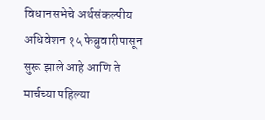विधानसभेचे अर्थसंकल्पीय अधिवेशन १५ फेब्रुवारीपासून सुरू झाले आहे आणि ते मार्चच्या पहिल्या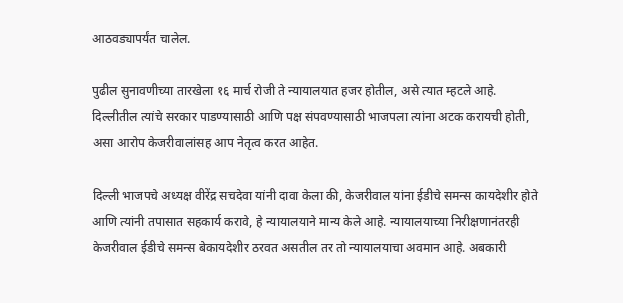आठवड्यापर्यंत चालेल.

पुढील सुनावणीच्या तारखेला १६ मार्च रोजी ते न्यायालयात हजर होतील, असे त्यात म्हटले आहे. दिल्लीतील त्यांचे सरकार पाडण्यासाठी आणि पक्ष संपवण्यासाठी भाजपला त्यांना अटक करायची होती, असा आरोप केजरीवालांसह आप नेतृत्व करत आहेत.

दिल्ली भाजपचे अध्यक्ष वीरेंद्र सचदेवा यांनी दावा केला की, केजरीवाल यांना ईडीचे समन्स कायदेशीर होते आणि त्यांनी तपासात सहकार्य करावे, हे न्यायालयाने मान्य केले आहे. न्यायालयाच्या निरीक्षणानंतरही केजरीवाल ईडीचे समन्स बेकायदेशीर ठरवत असतील तर तो न्यायालयाचा अवमान आहे. अबकारी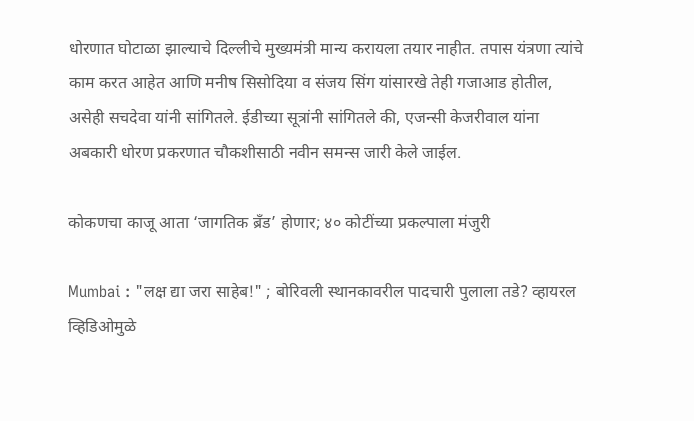धोरणात घोटाळा झाल्याचे दिल्लीचे मुख्यमंत्री मान्य करायला तयार नाहीत. तपास यंत्रणा त्यांचे काम करत आहेत आणि मनीष सिसोदिया व संजय सिंग यांसारखे तेही गजाआड होतील, असेही सचदेवा यांनी सांगितले. ईडीच्या सूत्रांनी सांगितले की, एजन्सी केजरीवाल यांना अबकारी धोरण प्रकरणात चौकशीसाठी नवीन समन्स जारी केले जाईल.

कोकणचा काजू आता ‘जागतिक ब्रँड’ होणार; ४० कोटींच्या प्रकल्पाला मंजुरी

Mumbai : "लक्ष द्या जरा साहेब!" ; बोरिवली स्थानकावरील पादचारी पुलाला तडे? व्हायरल व्हिडिओमुळे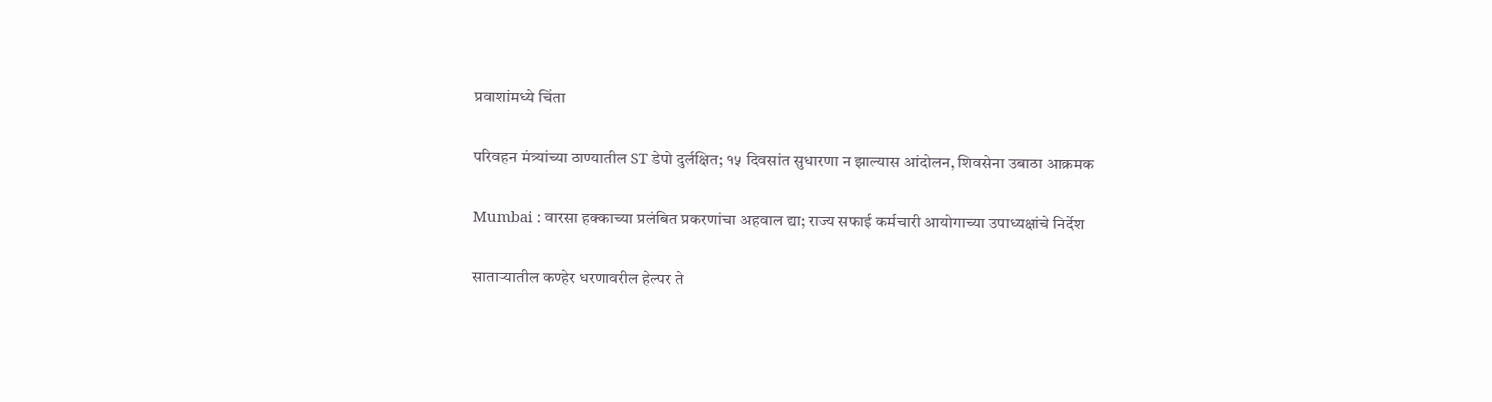प्रवाशांमध्ये चिंता

परिवहन मंत्र्यांच्या ठाण्यातील ST डेपो दुर्लक्षित; १५ दिवसांत सुधारणा न झाल्यास आंदोलन, शिवसेना उबाठा आक्रमक

Mumbai : वारसा हक्काच्या प्रलंबित प्रकरणांचा अहवाल द्या; राज्य सफाई कर्मचारी आयोगाच्या उपाध्यक्षांचे निर्देश

साताऱ्यातील कण्हेर धरणावरील हेल्पर ते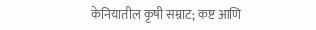केनियातील कृषी सम्राट; कष्ट आणि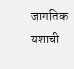जागतिक यशाची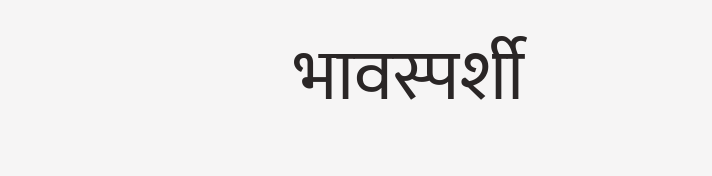भावस्पर्शी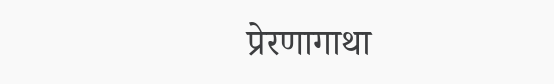प्रेरणागाथा